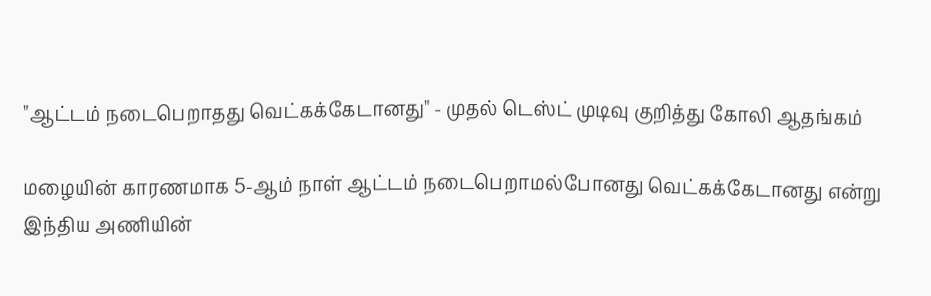"ஆட்டம் நடைபெறாதது வெட்கக்கேடானது" - முதல் டெஸ்ட் முடிவு குறித்து கோலி ஆதங்கம்

மழையின் காரணமாக 5-ஆம் நாள் ஆட்டம் நடைபெறாமல்போனது வெட்கக்கேடானது என்று இந்திய அணியின்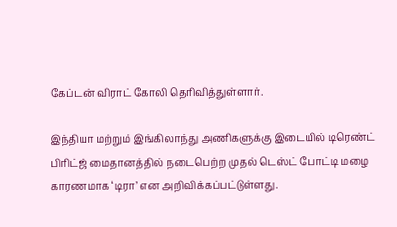கேப்டன் விராட் கோலி தெரிவித்துள்ளார்.

இந்தியா மற்றும் இங்கிலாந்து அணிகளுக்கு இடையில் டிரெண்ட் பிரிட்ஜ் மைதானத்தில் நடைபெற்ற முதல் டெஸ்ட் போட்டி மழை காரணமாக ‘டிரா’ என அறிவிக்கப்பட்டுள்ளது.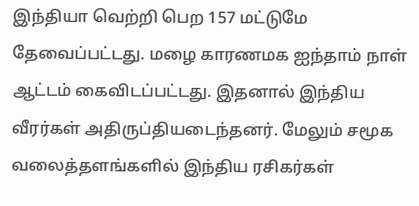இந்தியா வெற்றி பெற 157 மட்டுமே தேவைப்பட்டது. மழை காரணமக ஐந்தாம் நாள் ஆட்டம் கைவிடப்பட்டது. இதனால் இந்திய வீரர்கள் அதிருப்தியடைந்தனர். மேலும் சமூக வலைத்தளங்களில் இந்திய ரசிகர்கள்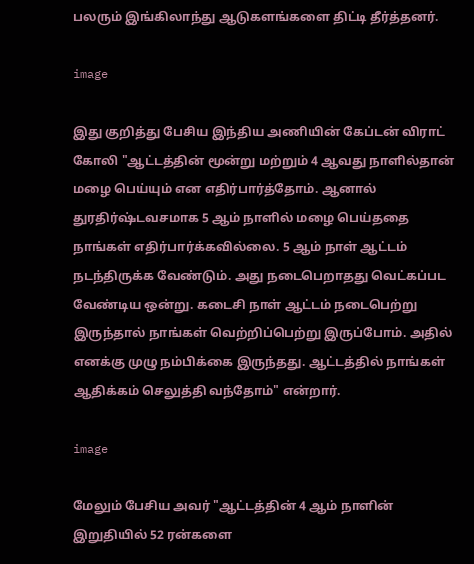பலரும் இங்கிலாந்து ஆடுகளங்களை திட்டி தீர்த்தனர்.

image

இது குறித்து பேசிய இந்திய அணியின் கேப்டன் விராட் கோலி "ஆட்டத்தின் மூன்று மற்றும் 4 ஆவது நாளில்தான் மழை பெய்யும் என எதிர்பார்த்தோம். ஆனால் துரதிர்ஷ்டவசமாக 5 ஆம் நாளில் மழை பெய்ததை நாங்கள் எதிர்பார்க்கவில்லை. 5 ஆம் நாள் ஆட்டம் நடந்திருக்க வேண்டும். அது நடைபெறாதது வெட்கப்பட வேண்டிய ஒன்று. கடைசி நாள் ஆட்டம் நடைபெற்று இருந்தால் நாங்கள் வெற்றிப்பெற்று இருப்போம். அதில் எனக்கு முழு நம்பிக்கை இருந்தது. ஆட்டத்தில் நாங்கள் ஆதிக்கம் செலுத்தி வந்தோம்" என்றார்.

image

மேலும் பேசிய அவர் "ஆட்டத்தின் 4 ஆம் நாளின் இறுதியில் 52 ரன்களை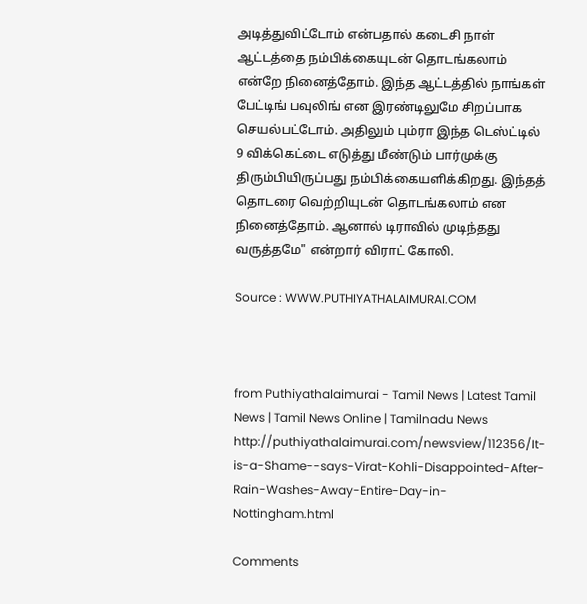அடித்துவிட்டோம் என்பதால் கடைசி நாள் ஆட்டத்தை நம்பிக்கையுடன் தொடங்கலாம் என்றே நினைத்தோம். இந்த ஆட்டத்தில் நாங்கள் பேட்டிங் பவுலிங் என இரண்டிலுமே சிறப்பாக செயல்பட்டோம். அதிலும் பும்ரா இந்த டெஸ்ட்டில் 9 விக்கெட்டை எடுத்து மீண்டும் பார்முக்கு திரும்பியிருப்பது நம்பிக்கையளிக்கிறது. இந்தத் தொடரை வெற்றியுடன் தொடங்கலாம் என நினைத்தோம். ஆனால் டிராவில் முடிந்தது வருத்தமே" என்றார் விராட் கோலி.

Source : WWW.PUTHIYATHALAIMURAI.COM



from Puthiyathalaimurai - Tamil News | Latest Tamil News | Tamil News Online | Tamilnadu News http://puthiyathalaimurai.com/newsview/112356/It-is-a-Shame--says-Virat-Kohli-Disappointed-After-Rain-Washes-Away-Entire-Day-in-Nottingham.html

Comments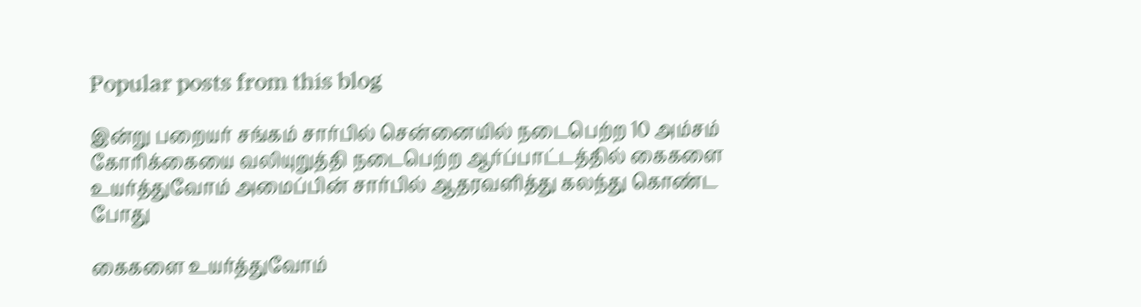Popular posts from this blog

இன்று பறையர் சங்கம் சார்பில் சென்னையில் நடைபெற்ற 10 அம்சம் கோரிக்கையை வலியுறுத்தி நடைபெற்ற ஆர்ப்பாட்டத்தில் கைகளை உயர்த்துவோம் அமைப்பின் சார்பில் ஆதரவளித்து கலந்து கொண்ட போது

கைகளை உயர்த்துவோம்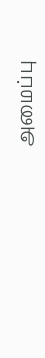அமைப்பு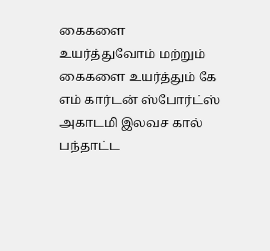கைகளை உயர்த்துவோம் மற்றும் கைகளை உயர்த்தும் கே எம் கார்டன் ஸ்போர்ட்ஸ் அகாடமி இலவச கால் பந்தாட்ட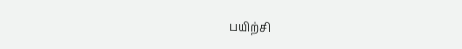பயிற்சி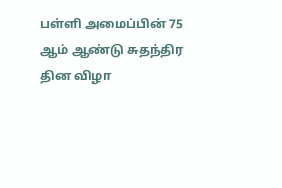பள்ளி அமைப்பின் 75 ஆம் ஆண்டு சுதந்திர தின விழா